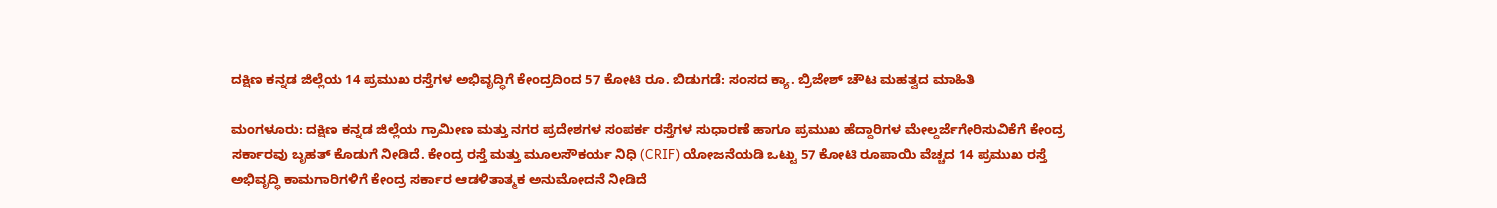ದಕ್ಷಿಣ ಕನ್ನಡ ಜಿಲ್ಲೆಯ 14 ಪ್ರಮುಖ ರಸ್ತೆಗಳ ಅಭಿವೃದ್ಧಿಗೆ ಕೇಂದ್ರದಿಂದ 57 ಕೋಟಿ ರೂ. ಬಿಡುಗಡೆ: ಸಂಸದ ಕ್ಯಾ. ಬ್ರಿಜೇಶ್ ಚೌಟ ಮಹತ್ವದ ಮಾಹಿತಿ

ಮಂಗಳೂರು: ದಕ್ಷಿಣ ಕನ್ನಡ ಜಿಲ್ಲೆಯ ಗ್ರಾಮೀಣ ಮತ್ತು ನಗರ ಪ್ರದೇಶಗಳ ಸಂಪರ್ಕ ರಸ್ತೆಗಳ ಸುಧಾರಣೆ ಹಾಗೂ ಪ್ರಮುಖ ಹೆದ್ದಾರಿಗಳ ಮೇಲ್ದರ್ಜೆಗೇರಿಸುವಿಕೆಗೆ ಕೇಂದ್ರ ಸರ್ಕಾರವು ಬೃಹತ್ ಕೊಡುಗೆ ನೀಡಿದೆ. ಕೇಂದ್ರ ರಸ್ತೆ ಮತ್ತು ಮೂಲಸೌಕರ್ಯ ನಿಧಿ (CRIF) ಯೋಜನೆಯಡಿ ಒಟ್ಟು 57 ಕೋಟಿ ರೂಪಾಯಿ ವೆಚ್ಚದ 14 ಪ್ರಮುಖ ರಸ್ತೆ ಅಭಿವೃದ್ಧಿ ಕಾಮಗಾರಿಗಳಿಗೆ ಕೇಂದ್ರ ಸರ್ಕಾರ ಆಡಳಿತಾತ್ಮಕ ಅನುಮೋದನೆ ನೀಡಿದೆ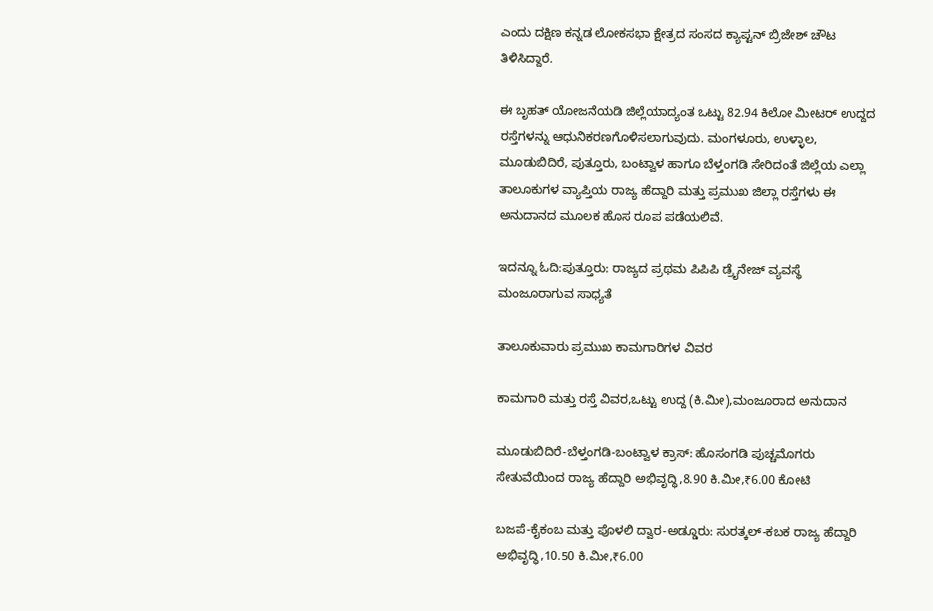ಎಂದು ದಕ್ಷಿಣ ಕನ್ನಡ ಲೋಕಸಭಾ ಕ್ಷೇತ್ರದ ಸಂಸದ ಕ್ಯಾಪ್ಟನ್ ಬ್ರಿಜೇಶ್ ಚೌಟ ತಿಳಿಸಿದ್ದಾರೆ.

ಈ ಬೃಹತ್ ಯೋಜನೆಯಡಿ ಜಿಲ್ಲೆಯಾದ್ಯಂತ ಒಟ್ಟು 82.94 ಕಿಲೋ ಮೀಟರ್ ಉದ್ದದ ರಸ್ತೆಗಳನ್ನು ಆಧುನಿಕರಣಗೊಳಿಸಲಾಗುವುದು. ಮಂಗಳೂರು, ಉಳ್ಳಾಲ, ಮೂಡುಬಿದಿರೆ, ಪುತ್ತೂರು, ಬಂಟ್ವಾಳ ಹಾಗೂ ಬೆಳ್ತಂಗಡಿ ಸೇರಿದಂತೆ ಜಿಲ್ಲೆಯ ಎಲ್ಲಾ ತಾಲೂಕುಗಳ ವ್ಯಾಪ್ತಿಯ ರಾಜ್ಯ ಹೆದ್ದಾರಿ ಮತ್ತು ಪ್ರಮುಖ ಜಿಲ್ಲಾ ರಸ್ತೆಗಳು ಈ ಅನುದಾನದ ಮೂಲಕ ಹೊಸ ರೂಪ ಪಡೆಯಲಿವೆ.

ಇದನ್ನೂ ಓದಿ:ಪುತ್ತೂರು: ರಾಜ್ಯದ ಪ್ರಥಮ ಪಿಪಿಪಿ ಡ್ರೈನೇಜ್ ವ್ಯವಸ್ಥೆ ಮಂಜೂರಾಗುವ ಸಾಧ್ಯತೆ

ತಾಲೂಕುವಾರು ಪ್ರಮುಖ ಕಾಮಗಾರಿಗಳ ವಿವರ

ಕಾಮಗಾರಿ ಮತ್ತು ರಸ್ತೆ ವಿವರ,ಒಟ್ಟು ಉದ್ದ (ಕಿ.ಮೀ),ಮಂಜೂರಾದ ಅನುದಾನ

ಮೂಡುಬಿದಿರೆ-ಬೆಳ್ತಂಗಡಿ-ಬಂಟ್ವಾಳ ಕ್ರಾಸ್: ಹೊಸಂಗಡಿ ಪುಚ್ಚಮೊಗರು ಸೇತುವೆಯಿಂದ ರಾಜ್ಯ ಹೆದ್ದಾರಿ ಅಭಿವೃದ್ಧಿ,8.90 ಕಿ.ಮೀ,₹6.00 ಕೋಟಿ

ಬಜಪೆ-ಕೈಕಂಬ ಮತ್ತು ಪೊಳಲಿ ದ್ವಾರ-ಅಡ್ಡೂರು: ಸುರತ್ಕಲ್-ಕಬಕ ರಾಜ್ಯ ಹೆದ್ದಾರಿ ಅಭಿವೃದ್ಧಿ,10.50 ಕಿ.ಮೀ,₹6.00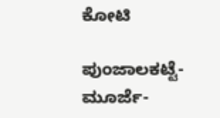ಕೋಟಿ

ಪುಂಜಾಲಕಟ್ಟೆ-ಮೂರ್ಜೆ-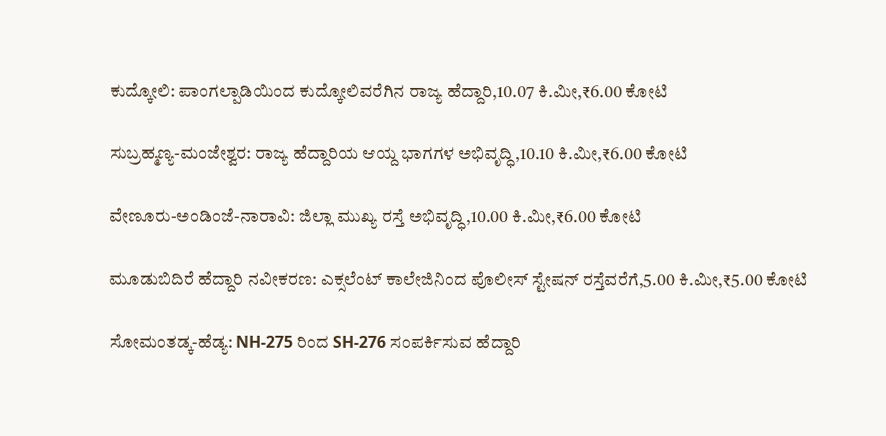ಕುದ್ಕೋಲಿ: ಪಾಂಗಲ್ಪಾಡಿಯಿಂದ ಕುದ್ಕೋಲಿವರೆಗಿನ ರಾಜ್ಯ ಹೆದ್ದಾರಿ,10.07 ಕಿ.ಮೀ,₹6.00 ಕೋಟಿ

ಸುಬ್ರಹ್ಮಣ್ಯ-ಮಂಜೇಶ್ವರ: ರಾಜ್ಯ ಹೆದ್ದಾರಿಯ ಆಯ್ದ ಭಾಗಗಳ ಅಭಿವೃದ್ಧಿ,10.10 ಕಿ.ಮೀ,₹6.00 ಕೋಟಿ

ವೇಣೂರು-ಅಂಡಿಂಜೆ-ನಾರಾವಿ: ಜಿಲ್ಲಾ ಮುಖ್ಯ ರಸ್ತೆ ಅಭಿವೃದ್ಧಿ,10.00 ಕಿ.ಮೀ,₹6.00 ಕೋಟಿ

ಮೂಡುಬಿದಿರೆ ಹೆದ್ದಾರಿ ನವೀಕರಣ: ಎಕ್ಸಲೆಂಟ್ ಕಾಲೇಜಿನಿಂದ ಪೊಲೀಸ್ ಸ್ಟೇಷನ್ ರಸ್ತೆವರೆಗೆ,5.00 ಕಿ.ಮೀ,₹5.00 ಕೋಟಿ

ಸೋಮಂತಡ್ಕ-ಹೆಡ್ಯ: NH-275 ರಿಂದ SH-276 ಸಂಪರ್ಕಿಸುವ ಹೆದ್ದಾರಿ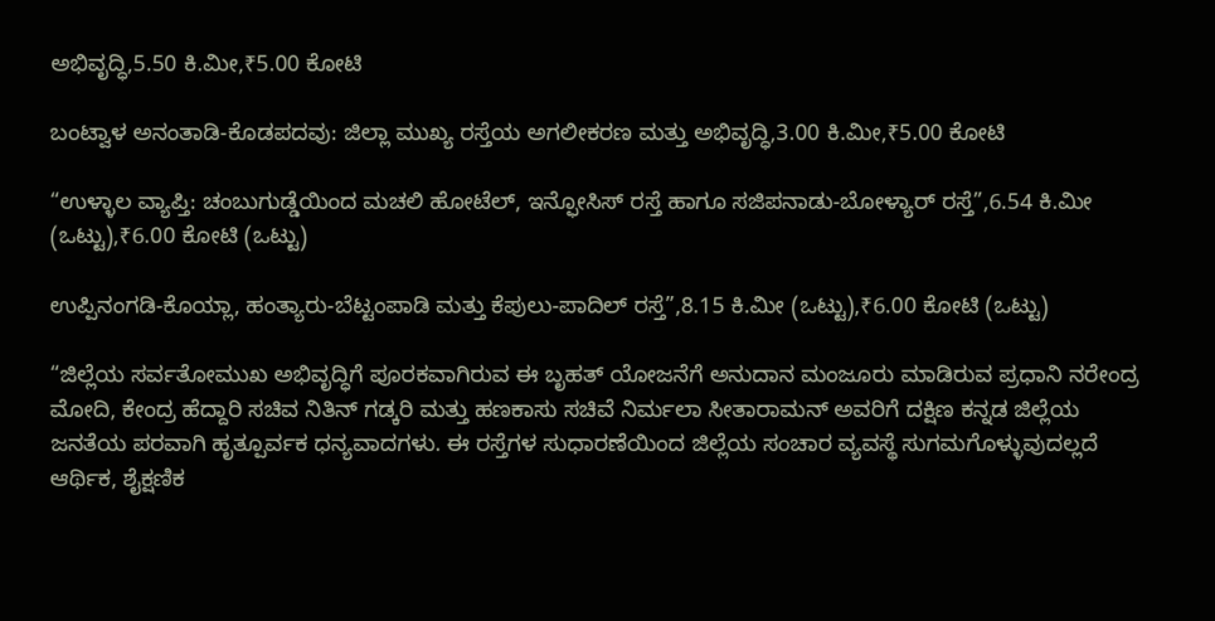ಅಭಿವೃದ್ಧಿ,5.50 ಕಿ.ಮೀ,₹5.00 ಕೋಟಿ

ಬಂಟ್ವಾಳ ಅನಂತಾಡಿ-ಕೊಡಪದವು: ಜಿಲ್ಲಾ ಮುಖ್ಯ ರಸ್ತೆಯ ಅಗಲೀಕರಣ ಮತ್ತು ಅಭಿವೃದ್ಧಿ,3.00 ಕಿ.ಮೀ,₹5.00 ಕೋಟಿ

“ಉಳ್ಳಾಲ ವ್ಯಾಪ್ತಿ: ಚಂಬುಗುಡ್ಡೆಯಿಂದ ಮಚಲಿ ಹೋಟೆಲ್, ಇನ್ಫೋಸಿಸ್ ರಸ್ತೆ ಹಾಗೂ ಸಜಿಪನಾಡು-ಬೋಳ್ಯಾರ್ ರಸ್ತೆ”,6.54 ಕಿ.ಮೀ (ಒಟ್ಟು),₹6.00 ಕೋಟಿ (ಒಟ್ಟು)

ಉಪ್ಪಿನಂಗಡಿ-ಕೊಯ್ಲಾ, ಹಂತ್ಯಾರು-ಬೆಟ್ಟಂಪಾಡಿ ಮತ್ತು ಕೆಪುಲು-ಪಾದಿಲ್ ರಸ್ತೆ”,8.15 ಕಿ.ಮೀ (ಒಟ್ಟು),₹6.00 ಕೋಟಿ (ಒಟ್ಟು)

“ಜಿಲ್ಲೆಯ ಸರ್ವತೋಮುಖ ಅಭಿವೃದ್ಧಿಗೆ ಪೂರಕವಾಗಿರುವ ಈ ಬೃಹತ್ ಯೋಜನೆಗೆ ಅನುದಾನ ಮಂಜೂರು ಮಾಡಿರುವ ಪ್ರಧಾನಿ ನರೇಂದ್ರ ಮೋದಿ, ಕೇಂದ್ರ ಹೆದ್ದಾರಿ ಸಚಿವ ನಿತಿನ್ ಗಡ್ಕರಿ ಮತ್ತು ಹಣಕಾಸು ಸಚಿವೆ ನಿರ್ಮಲಾ ಸೀತಾರಾಮನ್ ಅವರಿಗೆ ದಕ್ಷಿಣ ಕನ್ನಡ ಜಿಲ್ಲೆಯ ಜನತೆಯ ಪರವಾಗಿ ಹೃತ್ಪೂರ್ವಕ ಧನ್ಯವಾದಗಳು. ಈ ರಸ್ತೆಗಳ ಸುಧಾರಣೆಯಿಂದ ಜಿಲ್ಲೆಯ ಸಂಚಾರ ವ್ಯವಸ್ಥೆ ಸುಗಮಗೊಳ್ಳುವುದಲ್ಲದೆ ಆರ್ಥಿಕ, ಶೈಕ್ಷಣಿಕ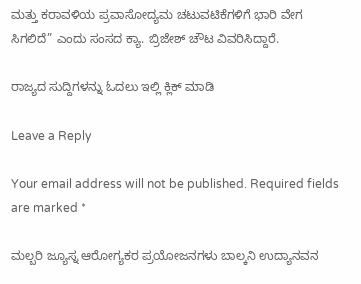ಮತ್ತು ಕರಾವಳಿಯ ಪ್ರವಾಸೋದ್ಯಮ ಚಟುವಟಿಕೆಗಳಿಗೆ ಭಾರಿ ವೇಗ ಸಿಗಲಿದೆ” ಎಂದು ಸಂಸದ ಕ್ಯಾ. ಬ್ರಿಜೇಶ್ ಚೌಟ ವಿವರಿಸಿದ್ದಾರೆ.

ರಾಜ್ಯದ ಸುದ್ದಿಗಳನ್ನು ಓದಲು ಇಲ್ಲಿ ಕ್ಲಿಕ್ ಮಾಡಿ

Leave a Reply

Your email address will not be published. Required fields are marked *

ಮಲ್ಬರಿ ಜ್ಯೂಸ್ನ ಆರೋಗ್ಯಕರ ಪ್ರಯೋಜನಗಳು ಬಾಲ್ಕನಿ ಉದ್ಯಾನವನ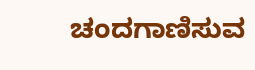ಚಂದಗಾಣಿಸುವ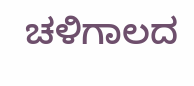ಚಳಿಗಾಲದ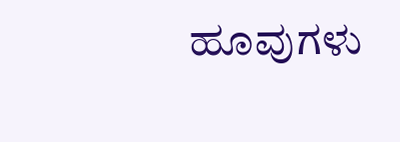ಹೂವುಗಳು